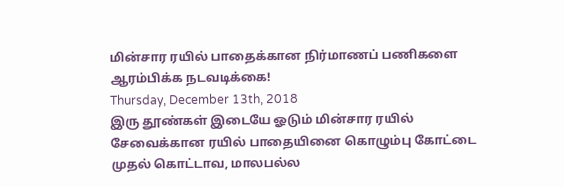மின்சார ரயில் பாதைக்கான நிர்மாணப் பணிகளை ஆரம்பிக்க நடவடிக்கை!
Thursday, December 13th, 2018
இரு தூண்கள் இடையே ஓடும் மின்சார ரயில் சேவைக்கான ரயில் பாதையினை கொழும்பு கோட்டை முதல் கொட்டாவ, மாலபல்ல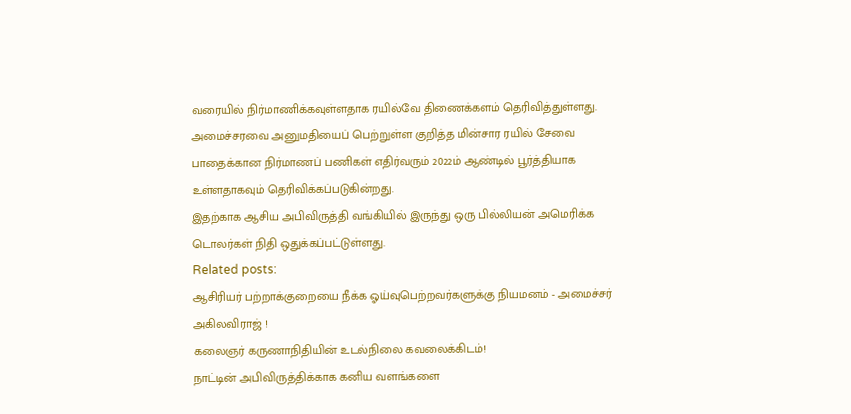வரையில் நிர்மாணிக்கவுள்ளதாக ரயில்வே திணைக்களம் தெரிவித்துள்ளது.
அமைச்சரவை அனுமதியைப் பெற்றுள்ள குறித்த மின்சார ரயில் சேவை பாதைக்கான நிர்மாணப் பணிகள் எதிர்வரும் 2022ம் ஆண்டில் பூர்த்தியாக உள்ளதாகவும் தெரிவிக்கப்படுகின்றது.
இதற்காக ஆசிய அபிவிருத்தி வங்கியில் இருந்து ஒரு பில்லியன் அமெரிக்க டொலர்கள் நிதி ஒதுக்கப்பட்டுள்ளது.
Related posts:
ஆசிரியர் பற்றாக்குறையை நீக்க ஓய்வுபெற்றவர்களுக்கு நியமனம் - அமைச்சர் அகிலவிராஜ் !
கலைஞர் கருணாநிதியின் உடல்நிலை கவலைக்கிடம்!
நாட்டின் அபிவிருத்திக்காக கனிய வளங்களை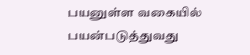பயனுள்ள வகையில் பயன்படுத்துவது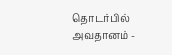தொடர்பில் அவதானம் -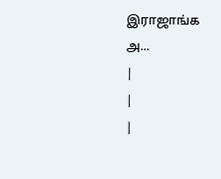இராஜாங்க அ...
|
|
|